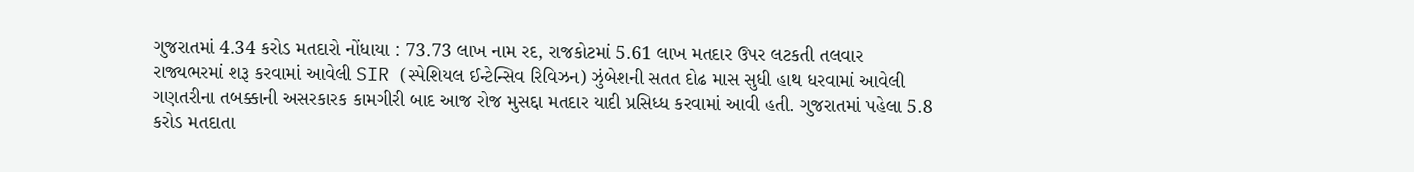ગુજરાતમાં 4.34 કરોડ મતદારો નોંધાયા : 73.73 લાખ નામ રદ, રાજકોટમાં 5.61 લાખ મતદાર ઉપર લટકતી તલવાર
રાજ્યભરમાં શરૂ કરવામાં આવેલી SIR (સ્પેશિયલ ઈન્ટેન્સિવ રિવિઝન) ઝુંબેશની સતત દોઢ માસ સુધી હાથ ધરવામાં આવેલી ગણતરીના તબક્કાની અસરકારક કામગીરી બાદ આજ રોજ મુસદ્દા મતદાર યાદી પ્રસિધ્ધ કરવામાં આવી હતી. ગુજરાતમાં પહેલા 5.8 કરોડ મતદાતા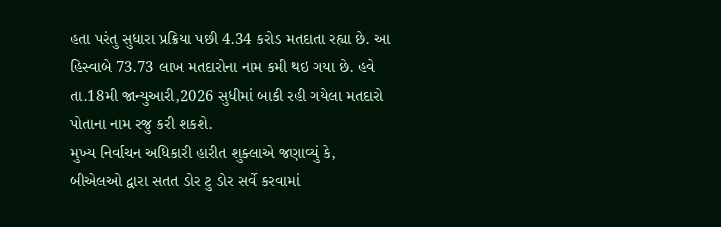હતા પરંતુ સુધારા પ્રક્રિયા પછી 4.34 કરોડ મતદાતા રહ્યા છે. આ હિસ્વાબે 73.73 લાખ મતદારોના નામ કમી થઇ ગયા છે. હવે તા.18મી જાન્યુઆરી,2026 સુધીમાં બાકી રહી ગયેલા મતદારો પોતાના નામ રજુ કરી શકશે.
મુખ્ય નિર્વાચન અધિકારી હારીત શુક્લાએ જણાવ્યું કે, બીએલઓ દ્વારા સતત ડોર ટુ ડોર સર્વે કરવામાં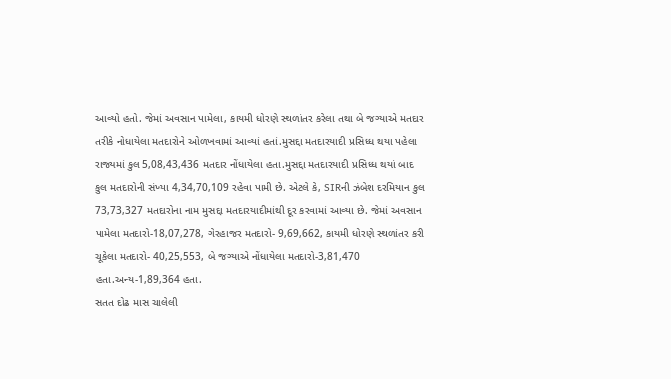આવ્યો હતો. જેમાં અવસાન પામેલા, કાયમી ધોરણે સ્થળાંતર કરેલા તથા બે જગ્યાએ મતદાર તરીકે નોધાયેલા મતદારોને ઓળખવામાં આવ્યાં હતાં.મુસદ્દા મતદારયાદી પ્રસિધ્ધ થયા પહેલા રાજ્યમાં કુલ 5,08,43,436 મતદાર નોંધાયેલા હતા.મુસદ્દા મતદારયાદી પ્રસિધ્ધ થયાં બાદ કુલ મતદારોની સંખ્યા 4,34,70,109 રહેવા પામી છે. એટલે કે, SIRની ઝંબેશ દરમિયાન કુલ 73,73,327 મતદારોના નામ મુસદ્દા મતદારયાદીમાંથી દૂર કરવામાં આવ્યા છે. જેમાં અવસાન પામેલા મતદારો-18,07,278, ગેરહાજર મતદારો- 9,69,662, કાયમી ધોરણે સ્થળાંતર કરી ચૂકેલા મતદારો- 40,25,553, બે જગ્યાએ નોંધાયેલા મતદારો-3,81,470 હતા.અન્ય-1,89,364 હતા.
સતત દોઢ માસ ચાલેલી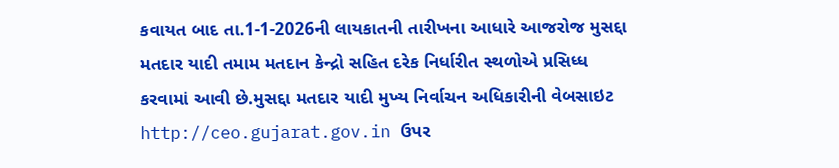કવાયત બાદ તા.1-1-2026ની લાયકાતની તારીખના આધારે આજરોજ મુસદ્દા મતદાર યાદી તમામ મતદાન કેન્દ્રો સહિત દરેક નિર્ધારીત સ્થળોએ પ્રસિધ્ધ કરવામાં આવી છે.મુસદ્દા મતદાર યાદી મુખ્ય નિર્વાચન અધિકારીની વેબસાઇટ http://ceo.gujarat.gov.in ઉપર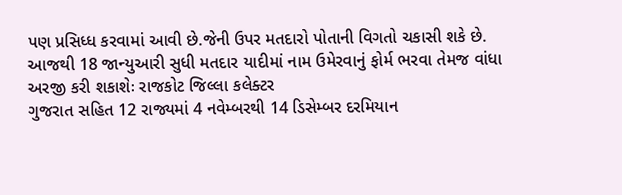પણ પ્રસિધ્ધ કરવામાં આવી છે.જેની ઉપર મતદારો પોતાની વિગતો ચકાસી શકે છે.
આજથી 18 જાન્યુઆરી સુધી મતદાર યાદીમાં નામ ઉમેરવાનું ફોર્મ ભરવા તેમજ વાંધા અરજી કરી શકાશેઃ રાજકોટ જિલ્લા કલેક્ટર
ગુજરાત સહિત 12 રાજ્યમાં 4 નવેમ્બરથી 14 ડિસેમ્બર દરમિયાન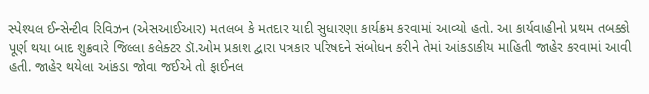સ્પેશ્યલ ઈન્સેન્ટીવ રિવિઝન (એસઆઈઆર) મતલબ કે મતદાર યાદી સુધારણા કાર્યક્રમ કરવામાં આવ્યો હતો. આ કાર્યવાહીનો પ્રથમ તબક્કો પૂર્ણ થયા બાદ શુક્રવારે જિલ્લા કલેક્ટર ડૉ.ઓમ પ્રકાશ દ્વારા પત્રકાર પરિષદને સંબોધન કરીને તેમાં આંકડાકીય માહિતી જાહેર કરવામાં આવી હતી. જાહેર થયેલા આંકડા જોવા જઈએ તો ફાઈનલ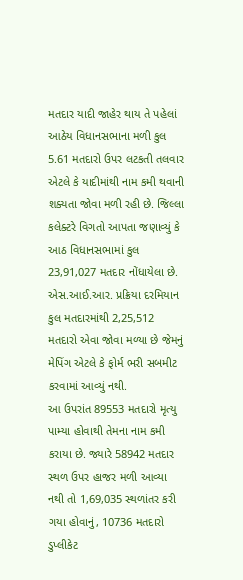મતદાર યાદી જાહેર થાય તે પહેલાં આઠેય વિધાનસભાના મળી કુલ 5.61 મતદારો ઉપર લટકતી તલવાર એટલે કે યાદીમાંથી નામ કમી થવાની શક્યતા જોવા મળી રહી છે. જિલ્લા કલેક્ટરે વિગતો આપતા જણાવ્યું કે આઠ વિધાનસભામાં કુલ 23,91,027 મતદાર નોંધાયેલા છે. એસ.આઈ.આર. પ્રક્રિયા દરમિયાન કુલ મતદારમાંથી 2,25,512 મતદારો એવા જોવા મળ્યા છે જેમનું મેપિંગ એટલે કે ફોર્મ ભરી સબમીટ કરવામાં આવ્યું નથી.
આ ઉપરાંત 89553 મતદારો મૃત્યુ પામ્યા હોવાથી તેમના નામ કમી કરાયા છે. જ્યારે 58942 મતદાર સ્થળ ઉપર હાજર મળી આવ્યા નથી તો 1,69,035 સ્થળાંતર કરી ગયા હોવાનું, 10736 મતદારો ડુપ્લીકેટ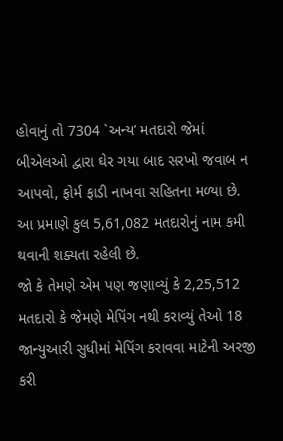હોવાનું તો 7304 `અન્ય’ મતદારો જેમાં બીએલઓ દ્વારા ઘેર ગયા બાદ સરખો જવાબ ન આપવો, ફોર્મ ફાડી નાખવા સહિતના મળ્યા છે. આ પ્રમાણે કુલ 5,61,082 મતદારોનું નામ કમી થવાની શક્યતા રહેલી છે.
જો કે તેમણે એમ પણ જણાવ્યું કે 2,25,512 મતદારો કે જેમણે મેપિંગ નથી કરાવ્યું તેઓ 18 જાન્યુઆરી સુધીમાં મેપિંગ કરાવવા માટેની અરજી કરી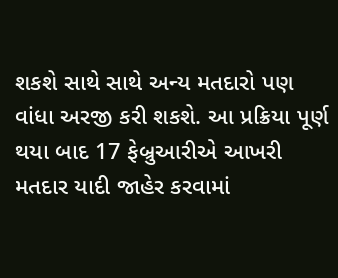શકશે સાથે સાથે અન્ય મતદારો પણ વાંધા અરજી કરી શકશે. આ પ્રક્રિયા પૂર્ણ થયા બાદ 17 ફેબ્રુઆરીએ આખરી મતદાર યાદી જાહેર કરવામાં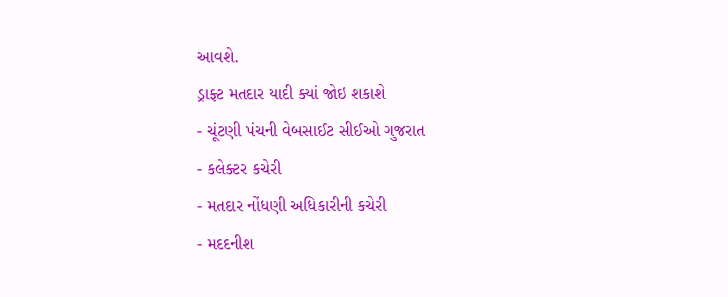આવશે.
ડ્રાફ્ટ મતદાર યાદી ક્યાં જોઇ શકાશે
- ચૂંટણી પંચની વેબસાઈટ સીઈઓ ગુજરાત
- કલેક્ટર કચેરી
- મતદાર નોંધણી અધિકારીની કચેરી
- મદદનીશ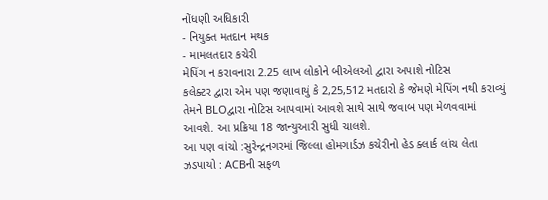નોંધણી અધિકારી
- નિયુક્ત મતદાન મથક
- મામલતદાર કચેરી
મેપિંગ ન કરાવનારા 2.25 લાખ લોકોને બીએલઓ દ્વારા અપાશે નોટિસ
કલેક્ટર દ્વારા એમ પણ જણાવાયું કે 2,25,512 મતદારો કે જેમણે મેપિંગ નથી કરાવ્યું તેમને BLOદ્વારા નોટિસ આપવામાં આવશે સાથે સાથે જવાબ પણ મેળવવામાં આવશે. આ પ્રક્રિયા 18 જાન્યુઆરી સુધી ચાલશે.
આ પણ વાંચો :સુરેન્દ્રનગરમાં જિલ્લા હોમગાર્ડઝ કચેરીનો હેડ ક્લાર્ક લાંચ લેતા ઝડપાયો : ACBની સફળ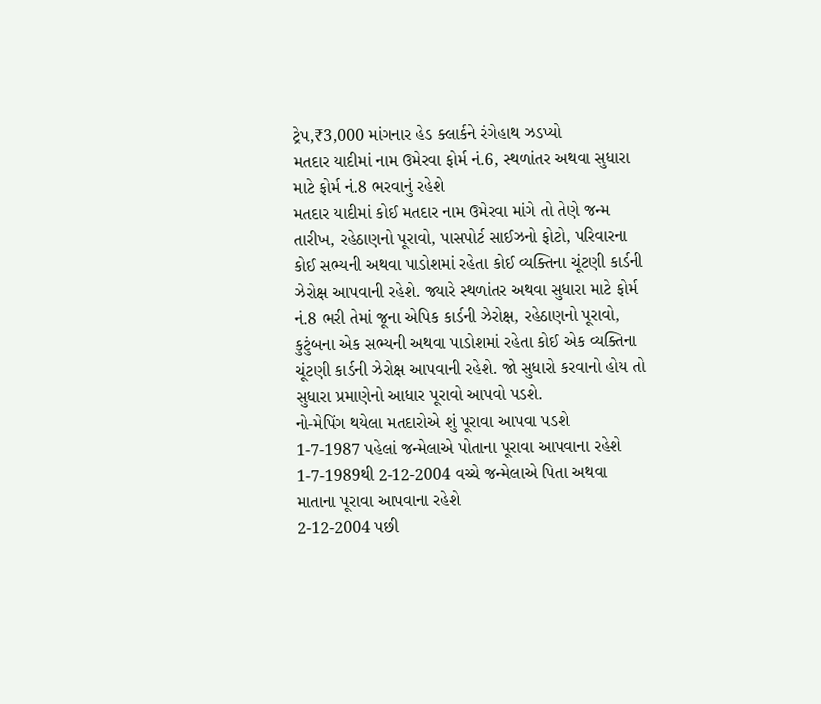ટ્રેપ,₹3,000 માંગનાર હેડ ક્લાર્કને રંગેહાથ ઝડપ્યો
મતદાર યાદીમાં નામ ઉમેરવા ફોર્મ નં.6, સ્થળાંતર અથવા સુધારા માટે ફોર્મ નં.8 ભરવાનું રહેશે
મતદાર યાદીમાં કોઈ મતદાર નામ ઉમેરવા માંગે તો તેણે જન્મ તારીખ, રહેઠાણનો પૂરાવો, પાસપોર્ટ સાઈઝનો ફોટો, પરિવારના કોઈ સભ્યની અથવા પાડોશમાં રહેતા કોઈ વ્યક્તિના ચૂંટણી કાર્ડની ઝેરોક્ષ આપવાની રહેશે. જ્યારે સ્થળાંતર અથવા સુધારા માટે ફોર્મ નં.8 ભરી તેમાં જૂના એપિક કાર્ડની ઝેરોક્ષ, રહેઠાણનો પૂરાવો, કુટુંબના એક સભ્યની અથવા પાડોશમાં રહેતા કોઈ એક વ્યક્તિના ચૂંટણી કાર્ડની ઝેરોક્ષ આપવાની રહેશે. જો સુધારો કરવાનો હોય તો સુધારા પ્રમાણેનો આધાર પૂરાવો આપવો પડશે.
નો-મેપિંગ થયેલા મતદારોએ શું પૂરાવા આપવા પડશે
1-7-1987 પહેલાં જન્મેલાએ પોતાના પૂરાવા આપવાના રહેશે
1-7-1989થી 2-12-2004 વચ્ચે જન્મેલાએ પિતા અથવા માતાના પૂરાવા આપવાના રહેશે
2-12-2004 પછી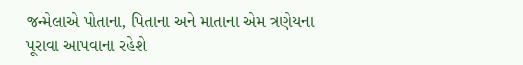જન્મેલાએ પોતાના, પિતાના અને માતાના એમ ત્રણેયના પૂરાવા આપવાના રહેશે